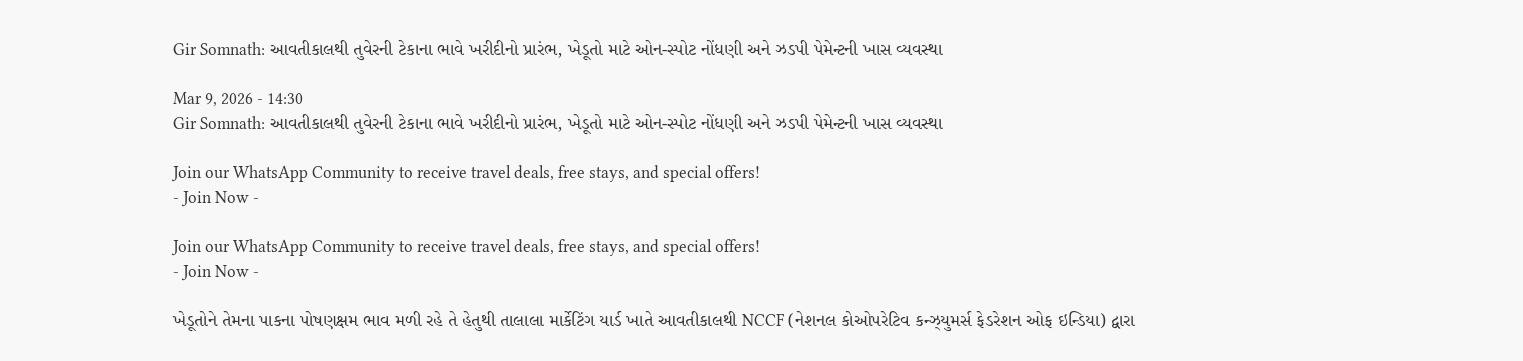Gir Somnath: આવતીકાલથી તુવેરની ટેકાના ભાવે ખરીદીનો પ્રારંભ, ખેડૂતો માટે ઓન-સ્પોટ નોંધણી અને ઝડપી પેમેન્ટની ખાસ વ્યવસ્થા

Mar 9, 2026 - 14:30
Gir Somnath: આવતીકાલથી તુવેરની ટેકાના ભાવે ખરીદીનો પ્રારંભ, ખેડૂતો માટે ઓન-સ્પોટ નોંધણી અને ઝડપી પેમેન્ટની ખાસ વ્યવસ્થા

Join our WhatsApp Community to receive travel deals, free stays, and special offers!
- Join Now -

Join our WhatsApp Community to receive travel deals, free stays, and special offers!
- Join Now -

ખેડૂતોને તેમના પાકના પોષણક્ષમ ભાવ મળી રહે તે હેતુથી તાલાલા માર્કેટિંગ યાર્ડ ખાતે આવતીકાલથી NCCF (નેશનલ કોઓપરેટિવ કન્ઝ્યુમર્સ ફેડરેશન ઓફ ઇન્ડિયા) દ્વારા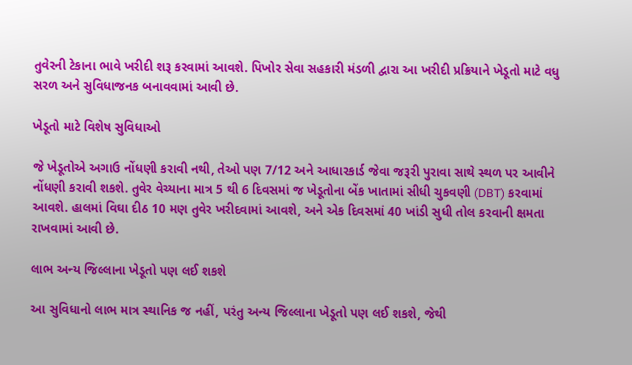તુવેરની ટેકાના ભાવે ખરીદી શરૂ કરવામાં આવશે. પિખોર સેવા સહકારી મંડળી દ્વારા આ ખરીદી પ્રક્રિયાને ખેડૂતો માટે વધુ સરળ અને સુવિધાજનક બનાવવામાં આવી છે.

ખેડૂતો માટે વિશેષ સુવિધાઓ

જે ખેડૂતોએ અગાઉ નોંધણી કરાવી નથી, તેઓ પણ 7/12 અને આધારકાર્ડ જેવા જરૂરી પુરાવા સાથે સ્થળ પર આવીને નોંધણી કરાવી શકશે. તુવેર વેચ્યાના માત્ર 5 થી 6 દિવસમાં જ ખેડૂતોના બેંક ખાતામાં સીધી ચુકવણી (DBT) કરવામાં આવશે. હાલમાં વિઘા દીઠ 10 મણ તુવેર ખરીદવામાં આવશે, અને એક દિવસમાં 40 ખાંડી સુધી તોલ કરવાની ક્ષમતા રાખવામાં આવી છે.

લાભ અન્ય જિલ્લાના ખેડૂતો પણ લઈ શકશે

આ સુવિધાનો લાભ માત્ર સ્થાનિક જ નહીં, પરંતુ અન્ય જિલ્લાના ખેડૂતો પણ લઈ શકશે, જેથી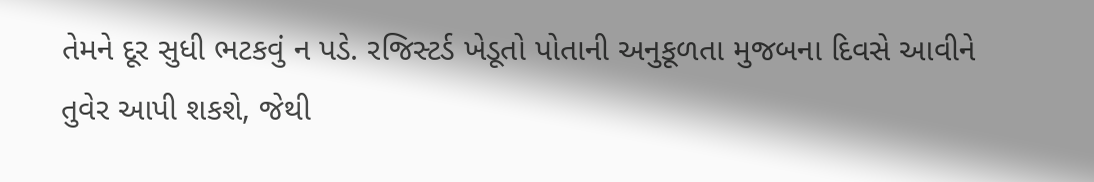તેમને દૂર સુધી ભટકવું ન પડે. રજિસ્ટર્ડ ખેડૂતો પોતાની અનુકૂળતા મુજબના દિવસે આવીને તુવેર આપી શકશે, જેથી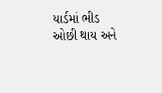યાર્ડમાં ભીડ ઓછી થાય અને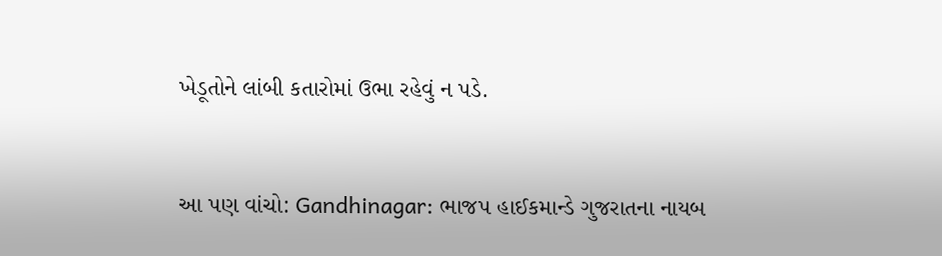ખેડૂતોને લાંબી કતારોમાં ઉભા રહેવું ન પડે.


આ પણ વાંચો: Gandhinagar: ભાજપ હાઈકમાન્ડે ગુજરાતના નાયબ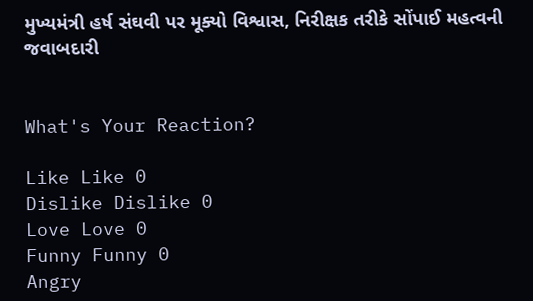મુખ્યમંત્રી હર્ષ સંઘવી પર મૂક્યો વિશ્વાસ, નિરીક્ષક તરીકે સોંપાઈ મહત્વની જવાબદારી


What's Your Reaction?

Like Like 0
Dislike Dislike 0
Love Love 0
Funny Funny 0
Angry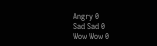Angry 0
Sad Sad 0
Wow Wow 0